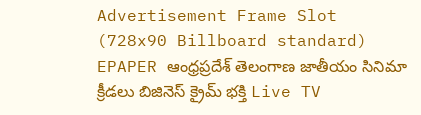Advertisement Frame Slot (728x90 Billboard standard)
EPAPER ఆంధ్రప్రదేశ్ తెలంగాణ జాతీయం సినిమా క్రీడలు బిజినెస్ క్రైమ్ భక్తి Live TV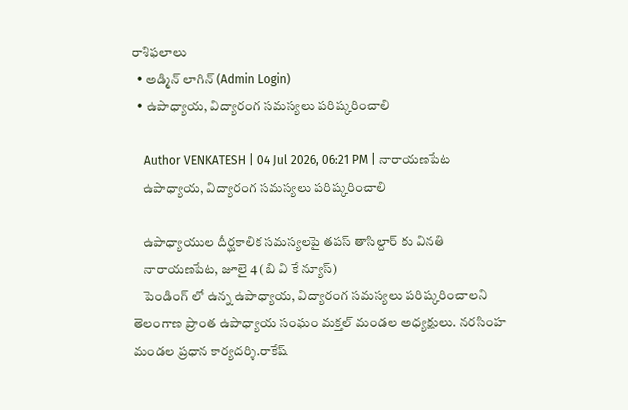రాశిఫలాలు
  • అడ్మిన్ లాగిన్ (Admin Login)
  • ఉపాధ్యాయ, విద్యారంగ సమస్యలు పరిష్కరించాలి

    Author VENKATESH | 04 Jul 2026, 06:21 PM | నారాయణపేట
    ఉపాధ్యాయ, విద్యారంగ సమస్యలు పరిష్కరించాలి

    ఉపాధ్యాయుల దీర్ఘకాలిక సమస్యలపై తపస్ తాసిల్దార్ కు వినతి
    నారాయణపేట, జూలై 4 (బి వి కే న్యూస్)
    పెండింగ్ లో ఉన్న ఉపాధ్యాయ, విద్యారంగ సమస్యలు పరిష్కరించాలని తెలంగాణ ప్రాంత ఉపాధ్యాయ సంఘం మక్తల్ మండల అధ్యక్షులు. నరసింహ మండల ప్రధాన కార్యదర్శి.రాకేష్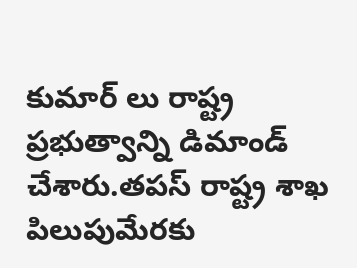కుమార్ లు రాష్ట్ర ప్రభుత్వాన్ని డిమాండ్ చేశారు.తపస్ రాష్ట్ర శాఖ పిలుపుమేరకు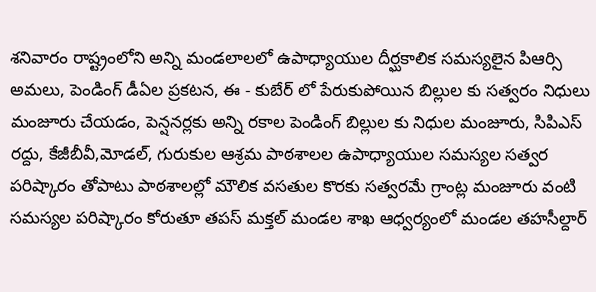శనివారం రాష్ట్రంలోని అన్ని మండలాలలో ఉపాధ్యాయుల దీర్ఘకాలిక సమస్యలైన పిఆర్సి అమలు, పెండింగ్ డీఏల ప్రకటన, ఈ - కుబేర్ లో పేరుకుపోయిన బిల్లుల కు సత్వరం నిధులు మంజూరు చేయడం, పెన్షనర్లకు అన్ని రకాల పెండింగ్ బిల్లుల కు నిధుల మంజూరు, సిపిఎస్ రద్దు, కేజీబీవీ,మోడల్, గురుకుల ఆశ్రమ పాఠశాలల ఉపాధ్యాయుల సమస్యల సత్వర పరిష్కారం తోపాటు పాఠశాలల్లో మౌలిక వసతుల కొరకు సత్వరమే గ్రాంట్ల మంజూరు వంటి సమస్యల పరిష్కారం కోరుతూ తపస్ మక్తల్ మండల శాఖ ఆధ్వర్యంలో మండల తహసీల్దార్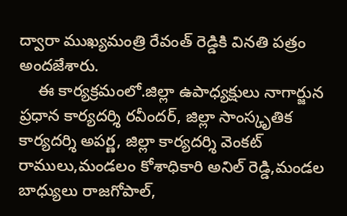ద్వారా ముఖ్యమంత్రి రేవంత్ రెడ్డికి వినతి పత్రం అందజేశారు.
    ఈ కార్యక్రమంలో.జిల్లా ఉపాధ్యక్షులు నాగార్జున ప్రధాన కార్యదర్శి రవీందర్, జిల్లా సాంస్కృతిక కార్యదర్శి అపర్ణ, జిల్లా కార్యదర్శి వెంకట్ రాములు,మండలం కోశాధికారి అనిల్ రెడ్డి,మండల బాధ్యులు రాజగోపాల్,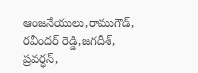ఆంజనేయులు,రాముగౌడ్, రవీందర్ రెడ్డి,జగదీశ్, ప్రవర్ధన్,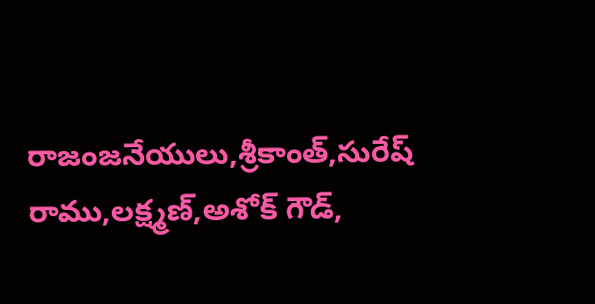రాజంజనేయులు,శ్రీకాంత్,సురేష్ రాము,లక్ష్మణ్,అశోక్ గౌడ్,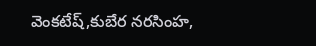వెంకటేష్,కుబేర నరసింహ,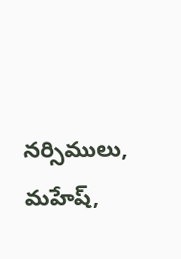నర్సిములు, మహేష్,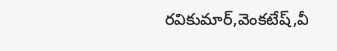రవికుమార్,వెంకటేష్,వీ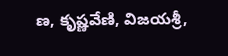ణ, కృష్ణవేణి, విజయశ్రీ,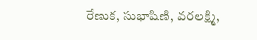రేణుక, సుభాషిణి, వరలక్ష్మి,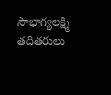సౌభాగ్యలక్ష్మి తదితరులు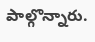పాల్గొన్నారు.